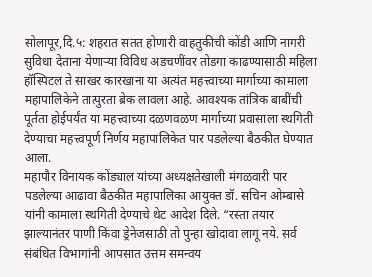सोलापूर,दि.५: शहरात सतत होणारी वाहतुकीची कोंडी आणि नागरी सुविधा देताना येणाऱ्या विविध अडचणींवर तोडगा काढण्यासाठी महिला हॉस्पिटल ते साखर कारखाना या अत्यंत महत्त्वाच्या मार्गाच्या कामाला महापालिकेने तात्पुरता ब्रेक लावला आहे. आवश्यक तांत्रिक बाबींची पूर्तता होईपर्यंत या महत्त्वाच्या दळणवळण मार्गाच्या प्रवासाला स्थगिती देण्याचा महत्त्वपूर्ण निर्णय महापालिकेत पार पडलेल्या बैठकीत घेण्यात आला.
महापौर विनायक कोंड्याल यांच्या अध्यक्षतेखाली मंगळवारी पार पडलेल्या आढावा बैठकीत महापालिका आयुक्त डॉ. सचिन ओम्बासे यांनी कामाला स्थगिती देण्याचे थेट आदेश दिले. “रस्ता तयार झाल्यानंतर पाणी किंवा ड्रेनेजसाठी तो पुन्हा खोदावा लागू नये. सर्व संबंधित विभागांनी आपसात उत्तम समन्वय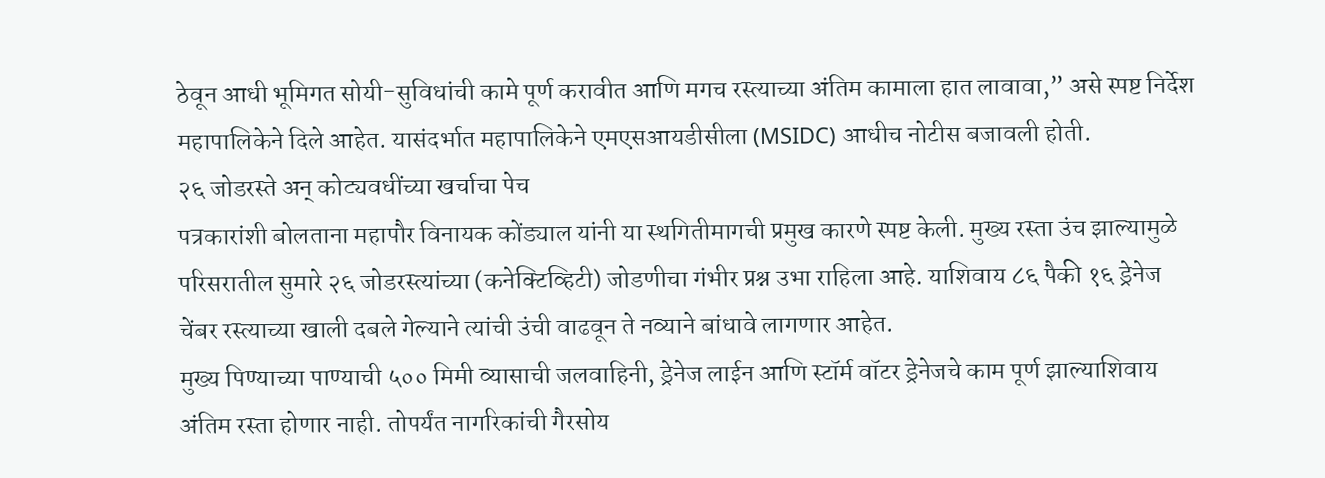ठेवून आधी भूमिगत सोयी-सुविधांची कामे पूर्ण करावीत आणि मगच रस्त्याच्या अंतिम कामाला हात लावावा,” असे स्पष्ट निर्देश महापालिकेने दिले आहेत. यासंदर्भात महापालिकेने एमएसआयडीसीला (MSIDC) आधीच नोटीस बजावली होती.
२६ जोडरस्ते अन् कोट्यवधींच्या खर्चाचा पेच
पत्रकारांशी बोलताना महापौर विनायक कोंड्याल यांनी या स्थगितीमागची प्रमुख कारणे स्पष्ट केली. मुख्य रस्ता उंच झाल्यामुळे परिसरातील सुमारे २६ जोडरस्त्यांच्या (कनेक्टिव्हिटी) जोडणीचा गंभीर प्रश्न उभा राहिला आहे. याशिवाय ८६ पैकी १६ ड्रेनेज चेंबर रस्त्याच्या खाली दबले गेल्याने त्यांची उंची वाढवून ते नव्याने बांधावे लागणार आहेत.
मुख्य पिण्याच्या पाण्याची ५०० मिमी व्यासाची जलवाहिनी, ड्रेनेज लाईन आणि स्टॉर्म वॉटर ड्रेनेजचे काम पूर्ण झाल्याशिवाय अंतिम रस्ता होणार नाही. तोपर्यंत नागरिकांची गैरसोय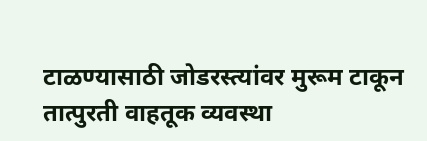टाळण्यासाठी जोडरस्त्यांवर मुरूम टाकून तात्पुरती वाहतूक व्यवस्था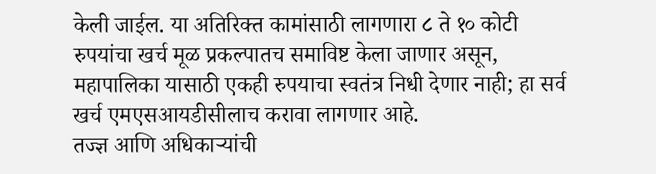केली जाईल. या अतिरिक्त कामांसाठी लागणारा ८ ते १० कोटी रुपयांचा खर्च मूळ प्रकल्पातच समाविष्ट केला जाणार असून, महापालिका यासाठी एकही रुपयाचा स्वतंत्र निधी देणार नाही; हा सर्व खर्च एमएसआयडीसीलाच करावा लागणार आहे.
तज्ज्ञ आणि अधिकाऱ्यांची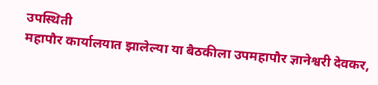उपस्थिती
महापौर कार्यालयात झालेल्या या बैठकीला उपमहापौर ज्ञानेश्वरी देवकर,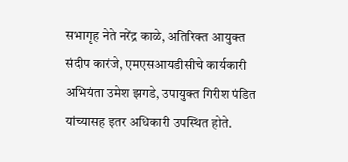सभागृह नेते नरेंद्र काळे, अतिरिक्त आयुक्त संदीप कारंजे, एमएसआयडीसीचे कार्यकारी अभियंता उमेश झगडे, उपायुक्त गिरीश पंडित यांच्यासह इतर अधिकारी उपस्थित होते.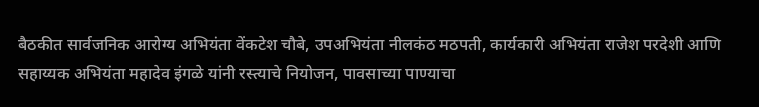बैठकीत सार्वजनिक आरोग्य अभियंता वेंकटेश चौबे, उपअभियंता नीलकंठ मठपती, कार्यकारी अभियंता राजेश परदेशी आणि सहाय्यक अभियंता महादेव इंगळे यांनी रस्त्याचे नियोजन, पावसाच्या पाण्याचा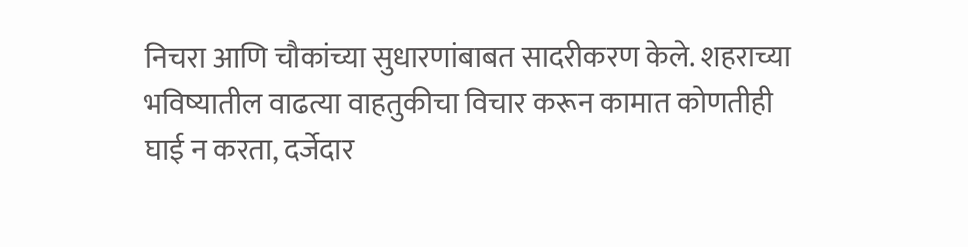निचरा आणि चौकांच्या सुधारणांबाबत सादरीकरण केले. शहराच्या भविष्यातील वाढत्या वाहतुकीचा विचार करून कामात कोणतीही घाई न करता, दर्जेदार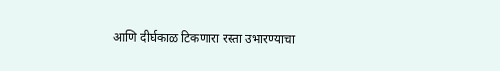आणि दीर्घकाळ टिकणारा रस्ता उभारण्याचा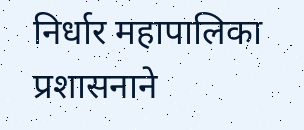निर्धार महापालिका प्रशासनाने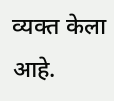व्यक्त केला आहे.